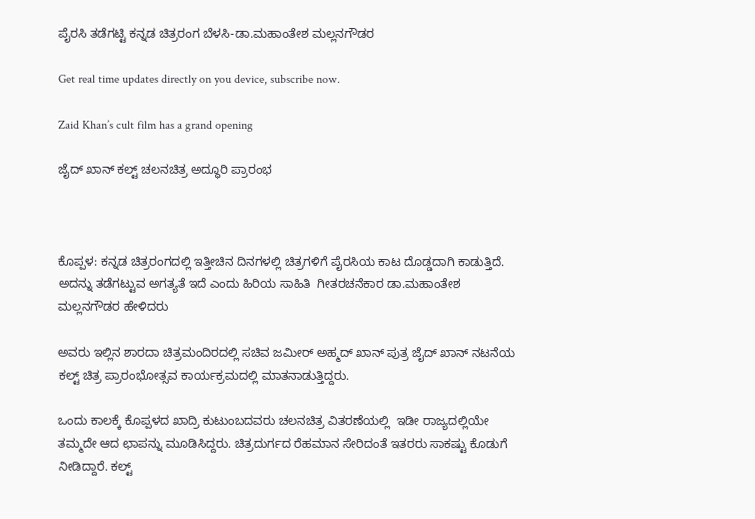ಪೈರಸಿ ತಡೆಗಟ್ಟಿ ಕನ್ನಡ ಚಿತ್ರರಂಗ ಬೆಳಸಿ-ಡಾ.ಮಹಾಂತೇಶ ಮಲ್ಲನಗೌಡರ

Get real time updates directly on you device, subscribe now.

Zaid Khan’s cult film has a grand opening

ಜೈದ್ ಖಾನ್ ಕಲ್ಟ್ ಚಲನಚಿತ್ರ ಅದ್ಧೂರಿ ಪ್ರಾರಂಭ



ಕೊಪ್ಪಳ: ಕನ್ನಡ ಚಿತ್ರರಂಗದಲ್ಲಿ ಇತ್ತೀಚಿನ ದಿನಗಳಲ್ಲಿ ಚಿತ್ರಗಳಿಗೆ ಪೈರಸಿಯ ಕಾಟ ದೊಡ್ಡದಾಗಿ ಕಾಡುತ್ತಿದೆ. ಅದನ್ನು ತಡೆಗಟ್ಟುವ ಅಗತ್ಯತೆ ಇದೆ ಎಂದು ಹಿರಿಯ ಸಾಹಿತಿ  ಗೀತರಚನೆಕಾರ ಡಾ.ಮಹಾಂತೇಶ ಮಲ್ಲನಗೌಡರ ಹೇಳಿದರು

ಅವರು ಇಲ್ಲಿನ ಶಾರದಾ ಚಿತ್ರಮಂದಿರದಲ್ಲಿ ಸಚಿವ ಜಮೀರ್ ಅಹ್ಮದ್ ಖಾನ್ ಪುತ್ರ ಜೈದ್ ಖಾನ್ ನಟನೆಯ ಕಲ್ಟ್ ಚಿತ್ರ ಪ್ರಾರಂಭೋತ್ಸವ ಕಾರ್ಯಕ್ರಮದಲ್ಲಿ ಮಾತನಾಡುತ್ತಿದ್ದರು.

ಒಂದು ಕಾಲಕ್ಕೆ ಕೊಪ್ಪಳದ ಖಾದ್ರಿ ಕುಟುಂಬದವರು ಚಲನಚಿತ್ರ ವಿತರಣೆಯಲ್ಲಿ  ಇಡೀ ರಾಜ್ಯದಲ್ಲಿಯೇ ತಮ್ಮದೇ ಆದ ಛಾಪನ್ನು ಮೂಡಿಸಿದ್ದರು. ಚಿತ್ರದುರ್ಗದ ರೆಹಮಾನ ಸೇರಿದಂತೆ ಇತರರು ಸಾಕಷ್ಟು ಕೊಡುಗೆ ನೀಡಿದ್ದಾರೆ. ಕಲ್ಟ್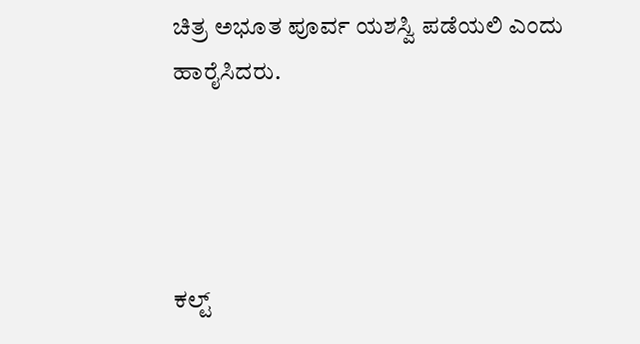ಚಿತ್ರ ಅಭೂತ ಪೂರ್ವ ಯಶಸ್ವಿ ಪಡೆಯಲಿ ಎಂದು ಹಾರೈಸಿದರು.




ಕಲ್ಟ್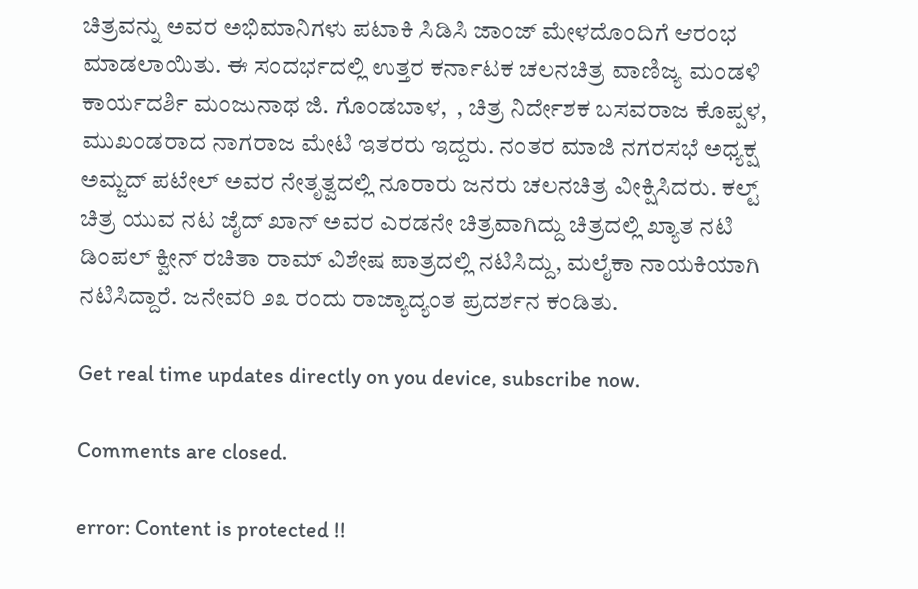ಚಿತ್ರವನ್ನು ಅವರ ಅಭಿಮಾನಿಗಳು ಪಟಾಕಿ ಸಿಡಿಸಿ ಜಾಂಜ್ ಮೇಳದೊಂದಿಗೆ ಆರಂಭ ಮಾಡಲಾಯಿತು. ಈ ಸಂದರ್ಭದಲ್ಲಿ ಉತ್ತರ ಕರ್ನಾಟಕ ಚಲನಚಿತ್ರ ವಾಣಿಜ್ಯ ಮಂಡಳಿ ಕಾರ್ಯದರ್ಶಿ ಮಂಜುನಾಥ ಜಿ. ಗೊಂಡಬಾಳ,  , ಚಿತ್ರ ನಿರ್ದೇಶಕ ಬಸವರಾಜ ಕೊಪ್ಪಳ, ಮುಖಂಡರಾದ ನಾಗರಾಜ ಮೇಟಿ ಇತರರು ಇದ್ದರು. ನಂತರ ಮಾಜಿ ನಗರಸಭೆ ಅಧ್ಯಕ್ಷ ಅಮ್ಜದ್ ಪಟೇಲ್ ಅವರ ನೇತೃತ್ವದಲ್ಲಿ ನೂರಾರು ಜನರು ಚಲನಚಿತ್ರ ವೀಕ್ಷಿಸಿದರು. ಕಲ್ಟ್ ಚಿತ್ರ ಯುವ ನಟ ಜೈದ್ ಖಾನ್ ಅವರ ಎರಡನೇ ಚಿತ್ರವಾಗಿದ್ದು ಚಿತ್ರದಲ್ಲಿ ಖ್ಯಾತ ನಟಿ ಡಿಂಪಲ್ ಕ್ವೀನ್ ರಚಿತಾ ರಾಮ್ ವಿಶೇಷ ಪಾತ್ರದಲ್ಲಿ ನಟಿಸಿದ್ದು, ಮಲೈಕಾ ನಾಯಕಿಯಾಗಿ ನಟಿಸಿದ್ದಾರೆ. ಜನೇವರಿ ೨೩ ರಂದು ರಾಜ್ಯಾದ್ಯಂತ ಪ್ರದರ್ಶನ ಕಂಡಿತು.

Get real time updates directly on you device, subscribe now.

Comments are closed.

error: Content is protected !!